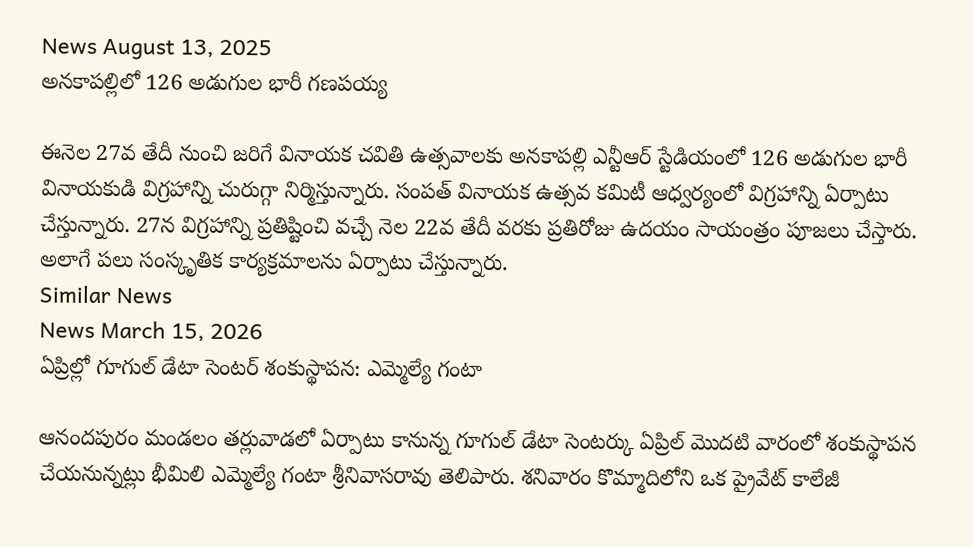News August 13, 2025
అనకాపల్లిలో 126 అడుగుల భారీ గణపయ్య

ఈనెల 27వ తేదీ నుంచి జరిగే వినాయక చవితి ఉత్సవాలకు అనకాపల్లి ఎన్టీఆర్ స్టేడియంలో 126 అడుగుల భారీ వినాయకుడి విగ్రహాన్ని చురుగ్గా నిర్మిస్తున్నారు. సంపత్ వినాయక ఉత్సవ కమిటీ ఆధ్వర్యంలో విగ్రహాన్ని ఏర్పాటు చేస్తున్నారు. 27న విగ్రహాన్ని ప్రతిష్టించి వచ్చే నెల 22వ తేదీ వరకు ప్రతిరోజు ఉదయం సాయంత్రం పూజలు చేస్తారు. అలాగే పలు సంస్కృతిక కార్యక్రమాలను ఏర్పాటు చేస్తున్నారు.
Similar News
News March 15, 2026
ఏప్రిల్లో గూగుల్ డేటా సెంటర్ శంకుస్థాపన: ఎమ్మెల్యే గంటా

ఆనందపురం మండలం తర్లువాడలో ఏర్పాటు కానున్న గూగుల్ డేటా సెంటర్కు ఏప్రిల్ మొదటి వారంలో శంకుస్థాపన చేయనున్నట్లు భీమిలి ఎమ్మెల్యే గంటా శ్రీనివాసరావు తెలిపారు. శనివారం కొమ్మాదిలోని ఒక ప్రైవేట్ కాలేజీ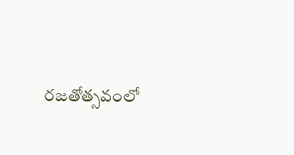రజతోత్సవంలో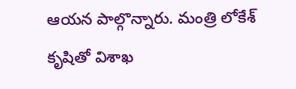ఆయన పాల్గొన్నారు. మంత్రి లోకేశ్ కృషితో విశాఖ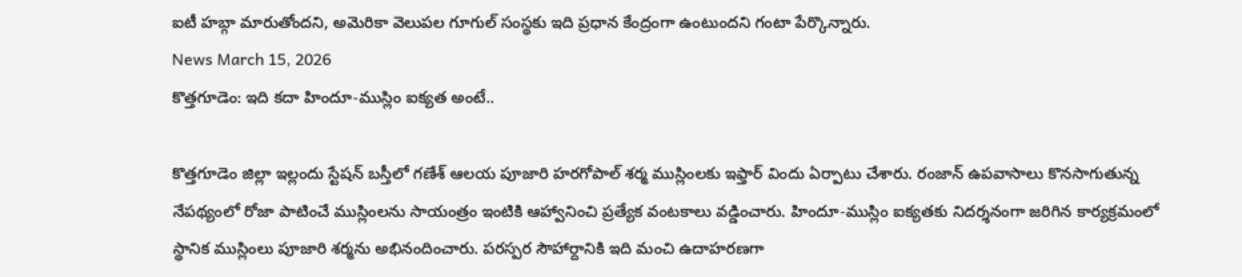ఐటీ హబ్గా మారుతోందని, అమెరికా వెలుపల గూగుల్ సంస్థకు ఇది ప్రధాన కేంద్రంగా ఉంటుందని గంటా పేర్కొన్నారు.
News March 15, 2026
కొత్తగూడెం: ఇది కదా హిందూ-ముస్లిం ఐక్యత అంటే..

కొత్తగూడెం జిల్లా ఇల్లందు స్టేషన్ బస్తీలో గణేశ్ ఆలయ పూజారి హరగోపాల్ శర్మ ముస్లింలకు ఇఫ్తార్ విందు ఏర్పాటు చేశారు. రంజాన్ ఉపవాసాలు కొనసాగుతున్న నేపథ్యంలో రోజా పాటించే ముస్లింలను సాయంత్రం ఇంటికి ఆహ్వానించి ప్రత్యేక వంటకాలు వడ్డించారు. హిందూ-ముస్లిం ఐక్యతకు నిదర్శనంగా జరిగిన కార్యక్రమంలో స్థానిక ముస్లింలు పూజారి శర్మను అభినందించారు. పరస్పర సౌహార్దానికి ఇది మంచి ఉదాహరణగా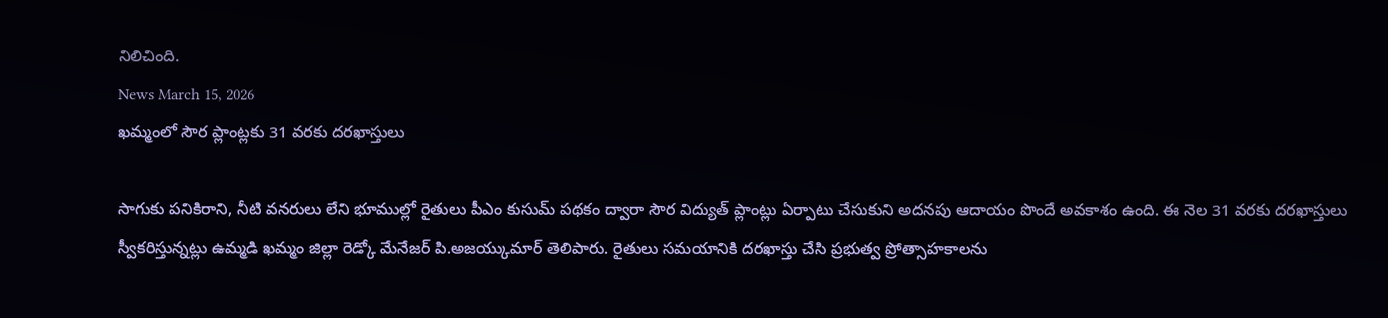నిలిచింది.
News March 15, 2026
ఖమ్మంలో సౌర ప్లాంట్లకు 31 వరకు దరఖాస్తులు

సాగుకు పనికిరాని, నీటి వనరులు లేని భూముల్లో రైతులు పీఎం కుసుమ్ పథకం ద్వారా సౌర విద్యుత్ ప్లాంట్లు ఏర్పాటు చేసుకుని అదనపు ఆదాయం పొందే అవకాశం ఉంది. ఈ నెల 31 వరకు దరఖాస్తులు స్వీకరిస్తున్నట్లు ఉమ్మడి ఖమ్మం జిల్లా రెడ్కో మేనేజర్ పి.అజయ్కుమార్ తెలిపారు. రైతులు సమయానికి దరఖాస్తు చేసి ప్రభుత్వ ప్రోత్సాహకాలను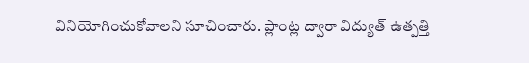వినియోగించుకోవాలని సూచించారు. ప్లాంట్ల ద్వారా విద్యుత్ ఉత్పత్తి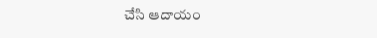చేసి ఆదాయం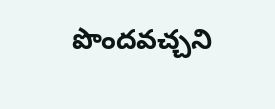పొందవచ్చని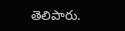తెలిపారు.